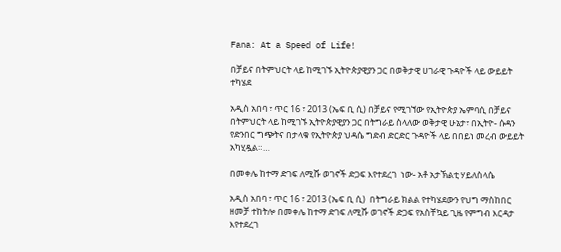Fana: At a Speed of Life!

በቻይና በትምህርት ላይ ከሚገኙ ኢትዮጵያዊያን ጋር በወቅታዊ ሀገራዊ ጉዳዮች ላይ ውይይት ተካሄደ

አዲስ አበባ ፣ ጥር 16 ፣ 2013 (ኤፍ ቢ ሲ) በቻይና የሚገኘው የኢትዮጵያ ኤምባሲ በቻይና በትምህርት ላይ ከሚገኙ ኢትዮጵያዊያን ጋር በትግራይ ስላለው ወቅታዊ ሁኔታ፣ በኢትዮ- ሱዳን የድንበር ግጭትና በታላቁ የኢትዮጵያ ህዳሴ ግድብ ድርድር ጉዳዮች ላይ በበይነ መረብ ውይይት አካሂዷል።…

በመቀሌ ከተማ ድገፍ ለሚሹ ወገኖች ድጋፍ እየተደረገ  ነው- አቶ አታኽልቲ ሃይለስላሴ

አዲስ አበባ ፣ ጥር 16 ፣ 2013 (ኤፍ ቢ ሲ)  በትግራይ ክልል የተካሄደውን የህግ ማስከበር ዘመቻ ተከትሎ በመቀሌ ከተማ ድገፍ ለሚሹ ወገኖች ድጋፍ የአስቸኳይ ጊዜ የምግብ እርዳታ እየተደረገ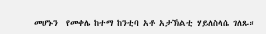መሆኑን  የመቀሌ ከተማ ከንቲባ አቶ አታኽልቲ ሃይለስላሴ ገለጹ።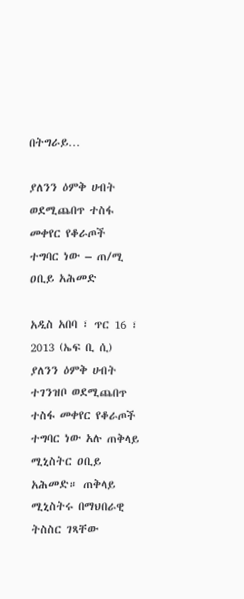በትግራይ…

ያለንን ዕምቅ ሀብት ወደሚጨበጥ ተስፋ መቀየር የቆራጦች ተግባር ነው – ጠ/ሚ ዐቢይ አሕመድ

አዲስ አበባ ፣ ጥር 16 ፣ 2013 (ኤፍ ቢ ሲ)  ያለንን ዕምቅ ሀብት ተገንዝቦ ወደሚጨበጥ ተስፋ መቀየር የቆራጦች ተግባር ነው አሉ ጠቅላይ ሚኒስትር ዐቢይ አሕመድ። ጠቅላይ ሚኒስትሩ በማህበራዊ ትስስር ገጻቸው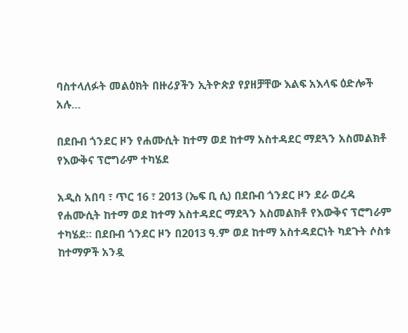ባስተላለፉት መልዕክት በዙሪያችን ኢትዮጵያ የያዘቻቸው እልፍ አእላፍ ዕድሎች አሉ…

በደቡብ ጎንደር ዞን የሐሙሲት ከተማ ወደ ከተማ አስተዳደር ማደጓን አስመልክቶ የእውቅና ፕሮግራም ተካሄደ

አዲስ አበባ ፣ ጥር 16 ፣ 2013 (ኤፍ ቢ ሲ) በደቡብ ጎንደር ዞን ደራ ወረዳ የሐሙሲት ከተማ ወደ ከተማ አስተዳደር ማደጓን አስመልክቶ የእውቅና ፕሮግራም ተካሄደ። በደቡብ ጎንደር ዞን በ2013 ዓ.ም ወደ ከተማ አስተዳደርነት ካደጉት ሶስቱ ከተማዎች አንዷ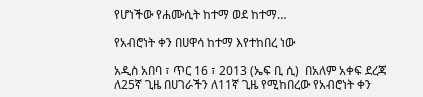የሆነችው የሐሙሲት ከተማ ወደ ከተማ…

የአብሮነት ቀን በሀዋሳ ከተማ እየተከበረ ነው

አዲስ አበባ ፣ ጥር 16 ፣ 2013 (ኤፍ ቢ ሲ)  በአለም አቀፍ ደረጃ ለ25ኛ ጊዜ በሀገራችን ለ11ኛ ጊዜ የሚከበረው የአብሮነት ቀን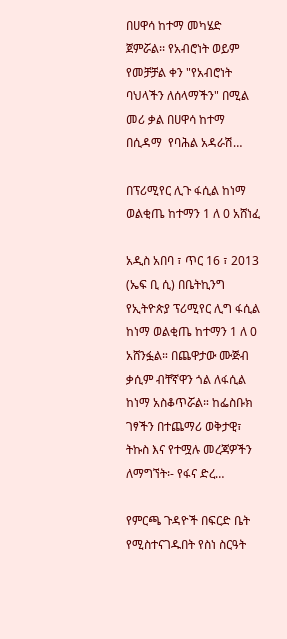በሀዋሳ ከተማ መካሄድ ጀምሯል፡፡ የአብሮነት ወይም የመቻቻል ቀን "የአብሮነት ባህላችን ለሰላማችን" በሚል መሪ ቃል በሀዋሳ ከተማ በሲዳማ  የባሕል አዳራሽ…

በፕሪሚየር ሊጉ ፋሲል ከነማ ወልቂጤ ከተማን 1 ለ 0 አሸነፈ

አዲስ አበባ ፣ ጥር 16 ፣ 2013 (ኤፍ ቢ ሲ) በቤትኪንግ የኢትዮጵያ ፕሪሚየር ሊግ ፋሲል ከነማ ወልቂጤ ከተማን 1 ለ 0 አሸንፏል። በጨዋታው ሙጅብ ቃሲም ብቸኛዋን ጎል ለፋሲል ከነማ አስቆጥሯል። ከፌስቡክ ገፃችን በተጨማሪ ወቅታዊ፣ ትኩስ እና የተሟሉ መረጃዎችን ለማግኘት፡- የፋና ድረ…

የምርጫ ጉዳዮች በፍርድ ቤት የሚስተናገዱበት የስነ ስርዓት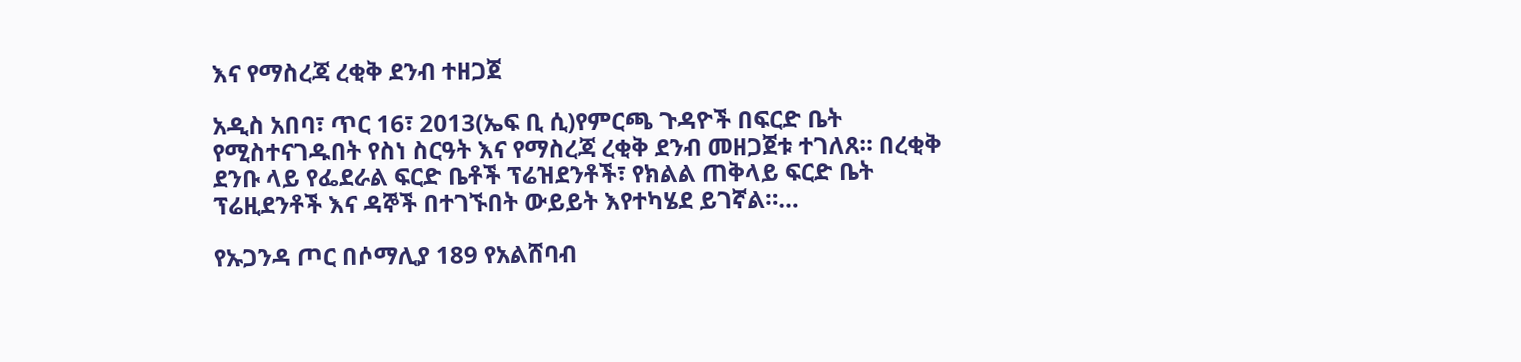እና የማስረጃ ረቂቅ ደንብ ተዘጋጀ

አዲስ አበባ፣ ጥር 16፣ 2013(ኤፍ ቢ ሲ)የምርጫ ጉዳዮች በፍርድ ቤት የሚስተናገዱበት የስነ ስርዓት እና የማስረጃ ረቂቅ ደንብ መዘጋጀቱ ተገለጸ። በረቂቅ ደንቡ ላይ የፌደራል ፍርድ ቤቶች ፕሬዝደንቶች፣ የክልል ጠቅላይ ፍርድ ቤት ፕሬዚደንቶች እና ዳኞች በተገኙበት ውይይት እየተካሄደ ይገኛል።…

የኡጋንዳ ጦር በሶማሊያ 189 የአልሸባብ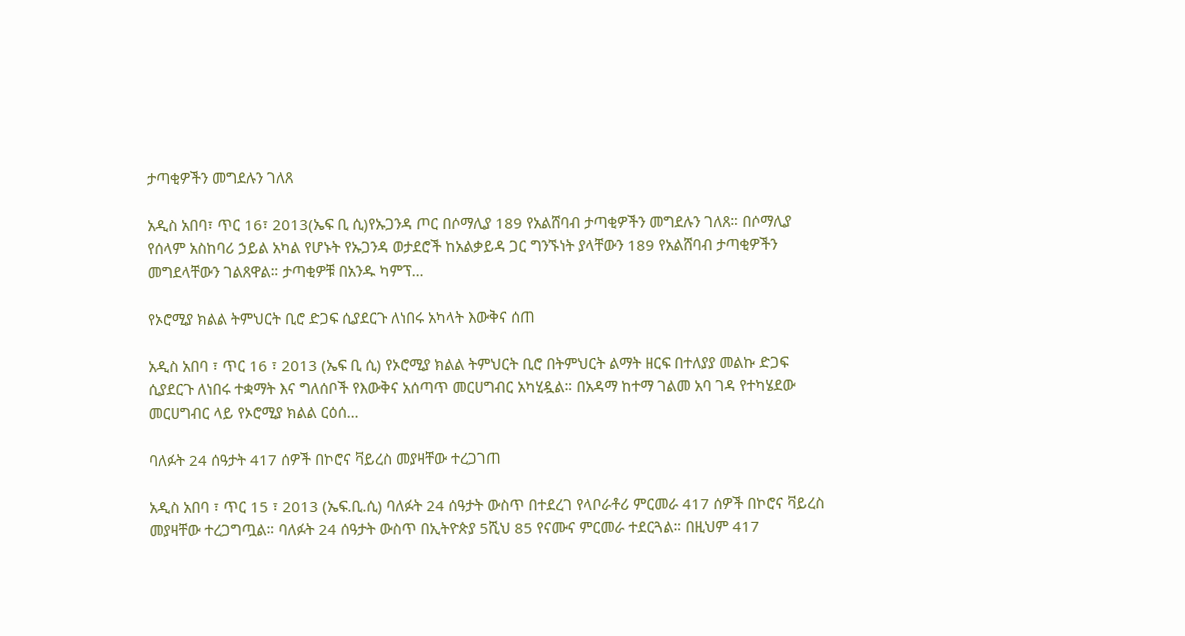ታጣቂዎችን መግደሉን ገለጸ

አዲስ አበባ፣ ጥር 16፣ 2013(ኤፍ ቢ ሲ)የኡጋንዳ ጦር በሶማሊያ 189 የአልሸባብ ታጣቂዎችን መግደሉን ገለጸ። በሶማሊያ የሰላም አስከባሪ ኃይል አካል የሆኑት የኡጋንዳ ወታደሮች ከአልቃይዳ ጋር ግንኙነት ያላቸውን 189 የአልሸባብ ታጣቂዎችን መግደላቸውን ገልጸዋል። ታጣቂዎቹ በአንዱ ካምፕ…

የኦሮሚያ ክልል ትምህርት ቢሮ ድጋፍ ሲያደርጉ ለነበሩ አካላት እውቅና ሰጠ

አዲስ አበባ ፣ ጥር 16 ፣ 2013 (ኤፍ ቢ ሲ) የኦሮሚያ ክልል ትምህርት ቢሮ በትምህርት ልማት ዘርፍ በተለያያ መልኩ ድጋፍ ሲያደርጉ ለነበሩ ተቋማት እና ግለሰቦች የእውቅና አሰጣጥ መርሀግብር አካሂዷል። በአዳማ ከተማ ገልመ አባ ገዳ የተካሄደው መርሀግብር ላይ የኦሮሚያ ክልል ርዕሰ…

ባለፉት 24 ሰዓታት 417 ሰዎች በኮሮና ቫይረስ መያዛቸው ተረጋገጠ

አዲስ አበባ ፣ ጥር 15 ፣ 2013 (ኤፍ.ቢ.ሲ) ባለፉት 24 ሰዓታት ውስጥ በተደረገ የላቦራቶሪ ምርመራ 417 ሰዎች በኮሮና ቫይረስ መያዛቸው ተረጋግጧል። ባለፉት 24 ሰዓታት ውስጥ በኢትዮጵያ 5ሺህ 85 የናሙና ምርመራ ተደርጓል። በዚህም 417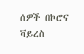ሰዎች በኮሮና ቫይረስ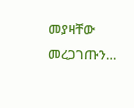መያዛቸው መረጋገጡን…